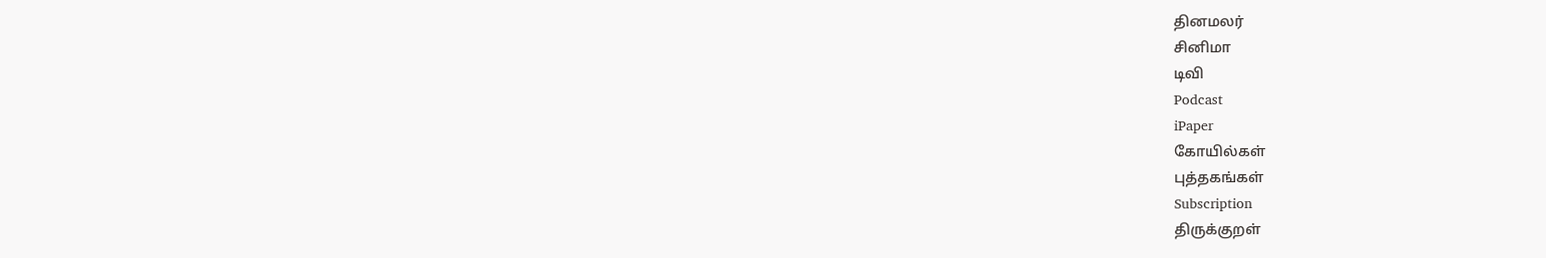தினமலர்
சினிமா
டிவி
Podcast
iPaper
கோயில்கள்
புத்தகங்கள்
Subscription
திருக்குறள்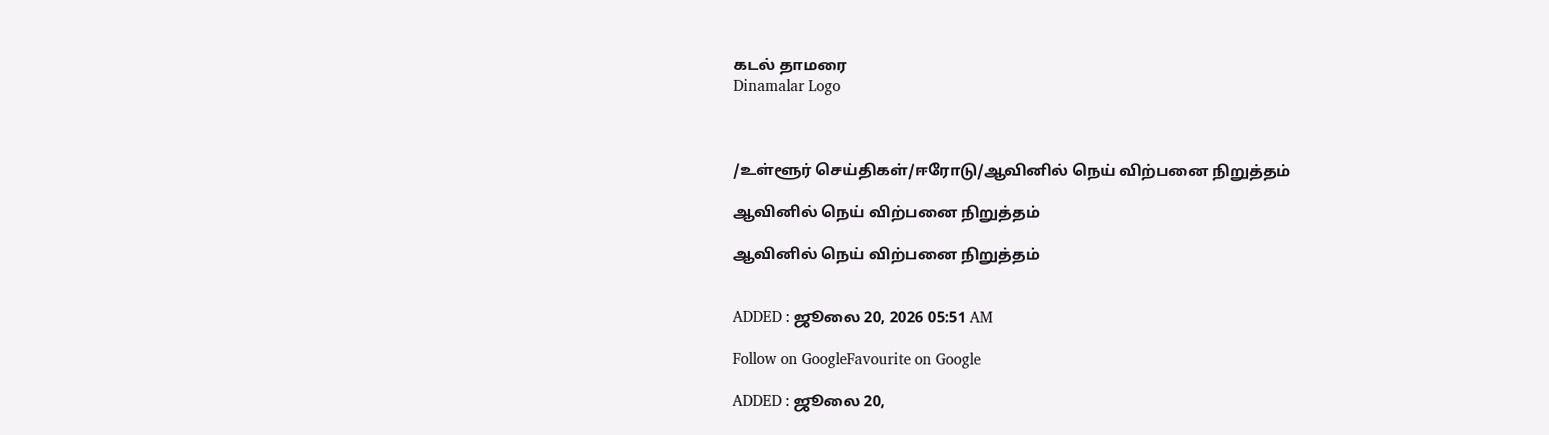கடல் தாமரை
Dinamalar Logo



/உள்ளூர் செய்திகள்/ஈரோடு/ஆவினில் நெய் விற்பனை நிறுத்தம்

ஆவினில் நெய் விற்பனை நிறுத்தம்

ஆவினில் நெய் விற்பனை நிறுத்தம்


ADDED : ஜூலை 20, 2026 05:51 AM

Follow on GoogleFavourite on Google

ADDED : ஜூலை 20,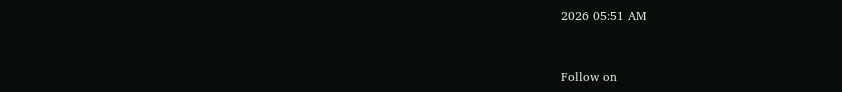2026 05:51 AM


Follow on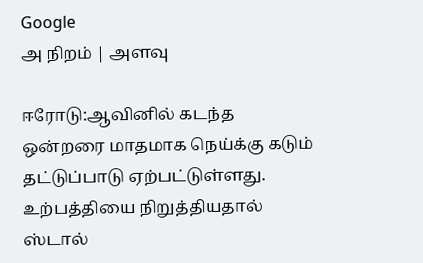Google
அ நிறம் | அளவு

ஈரோடு:ஆவினில் கடந்த ஒன்றரை மாதமாக நெய்க்கு கடும் தட்டுப்பாடு ஏற்பட்டுள்ளது. உற்பத்தியை நிறுத்தியதால் ஸ்டால்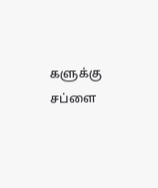களுக்கு சப்ளை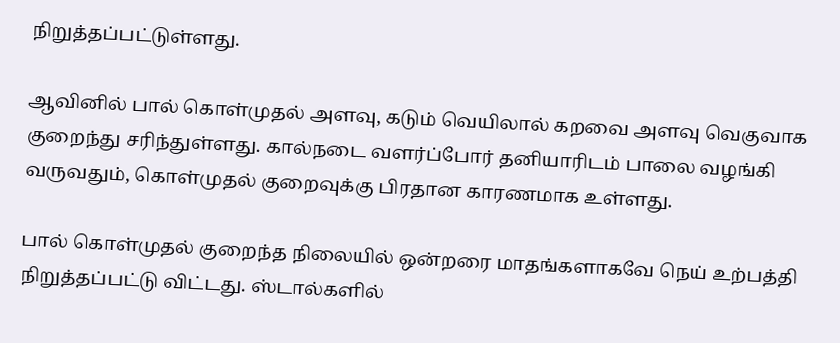நிறுத்தப்பட்டுள்ளது.

ஆவினில் பால் கொள்முதல் அளவு, கடும் வெயிலால் கறவை அளவு வெகுவாக குறைந்து சரிந்துள்ளது. கால்நடை வளர்ப்போர் தனியாரிடம் பாலை வழங்கி வருவதும், கொள்முதல் குறைவுக்கு பிரதான காரணமாக உள்ளது.

பால் கொள்முதல் குறைந்த நிலையில் ஒன்றரை மாதங்களாகவே நெய் உற்பத்தி நிறுத்தப்பட்டு விட்டது. ஸ்டால்களில்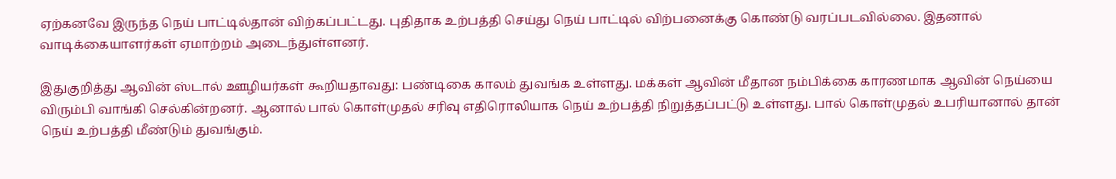ஏற்கனவே இருந்த நெய் பாட்டில்தான் விற்கப்பட்டது. புதிதாக உற்பத்தி செய்து நெய் பாட்டில் விற்பனைக்கு கொண்டு வரப்படவில்லை. இதனால் வாடிக்கையாளர்கள் ஏமாற்றம் அடைந்துள்ளனர்.

இதுகுறித்து ஆவின் ஸ்டால் ஊழியர்கள் கூறியதாவது: பண்டிகை காலம் துவங்க உள்ளது. மக்கள் ஆவின் மீதான நம்பிக்கை காரணமாக ஆவின் நெய்யை விரும்பி வாங்கி செல்கின்றனர். ஆனால் பால் கொள்முதல் சரிவு எதிரொலியாக நெய் உற்பத்தி நிறுத்தப்பட்டு உள்ளது. பால் கொள்முதல் உபரியானால் தான் நெய் உற்பத்தி மீண்டும் துவங்கும்.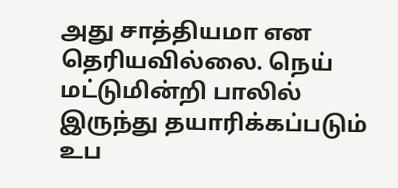அது சாத்தியமா என தெரியவில்லை. நெய் மட்டுமின்றி பாலில் இருந்து தயாரிக்கப்படும் உப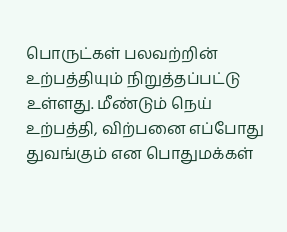பொருட்கள் பலவற்றின் உற்பத்தியும் நிறுத்தப்பட்டு உள்ளது. மீண்டும் நெய் உற்பத்தி, விற்பனை எப்போது துவங்கும் என பொதுமக்கள்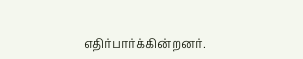எதிர்பார்க்கின்றனர்.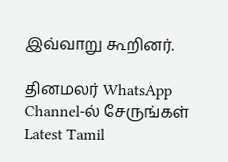இவ்வாறு கூறினர்.

தினமலர் WhatsApp Channel-ல் சேருங்கள்
Latest Tamil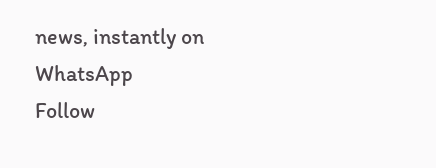news, instantly on WhatsApp
Follow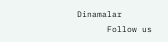Dinamalar
      Follow us